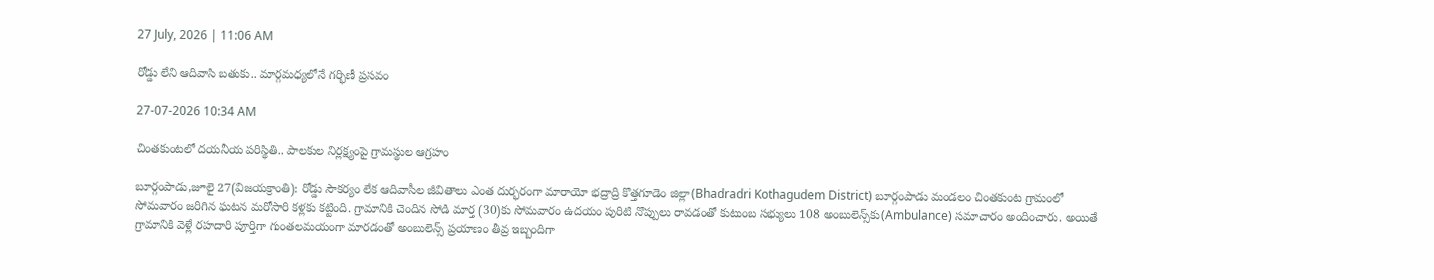27 July, 2026 | 11:06 AM

రోడ్డు లేని ఆదివాసి బతుకు.. మార్గమధ్యలోనే గర్భిణీ ప్రసవం

27-07-2026 10:34 AM

చింతకుంటలో దయనీయ పరిస్థితి.. పాలకుల నిర్లక్ష్యంపై గ్రామస్థుల ఆగ్రహం

బూర్గంపాడు,జూలై 27(విజయక్రాంతి): రోడ్డు సౌకర్యం లేక ఆదివాసీల జీవితాలు ఎంత దుర్భరంగా మారాయో భద్రాద్రి కొత్తగూడెం జిల్లా(Bhadradri Kothagudem District) బూర్గంపాడు మండలం చింతకుంట గ్రామంలో సోమవారం జరిగిన ఘటన మరోసారి కళ్లకు కట్టింది. గ్రామానికి చెందిన సోడి మార్త (30)కు సోమవారం ఉదయం పురిటి నొప్పులు రావడంతో కుటుంబ సభ్యులు 108 అంబులెన్స్‌కు(Ambulance) సమాచారం అందించారు. అయితే గ్రామానికి వెళ్లే రహదారి పూర్తిగా గుంతలమయంగా మారడంతో అంబులెన్స్ ప్రయాణం తీవ్ర ఇబ్బందిగా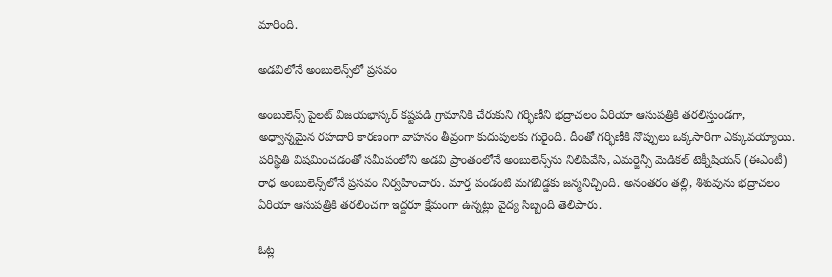మారింది.

అడవిలోనే అంబులెన్స్‌లో ప్రసవం

అంబులెన్స్ పైలట్ విజయభాస్కర్ కష్టపడి గ్రామానికి చేరుకుని గర్భిణీని భద్రాచలం ఏరియా ఆసుపత్రికి తరలిస్తుండగా, అధ్వాన్నమైన రహదారి కారణంగా వాహనం తీవ్రంగా కుదుపులకు గురైంది. దీంతో గర్భిణీకి నొప్పులు ఒక్కసారిగా ఎక్కువయ్యాయి. పరిస్థితి విషమించడంతో సమీపంలోని అడవి ప్రాంతంలోనే అంబులెన్స్‌ను నిలిపివేసి, ఎమర్జెన్సీ మెడికల్ టెక్నీషియన్ (ఈఎంటీ) రాధ అంబులెన్స్‌లోనే ప్రసవం నిర్వహించారు. మార్త పండంటి మగబిడ్డకు జన్మనిచ్చింది. అనంతరం తల్లి, శిశువును భద్రాచలం ఏరియా ఆసుపత్రికి తరలించగా ఇద్దరూ క్షేమంగా ఉన్నట్లు వైద్య సిబ్బంది తెలిపారు.

ఓట్ల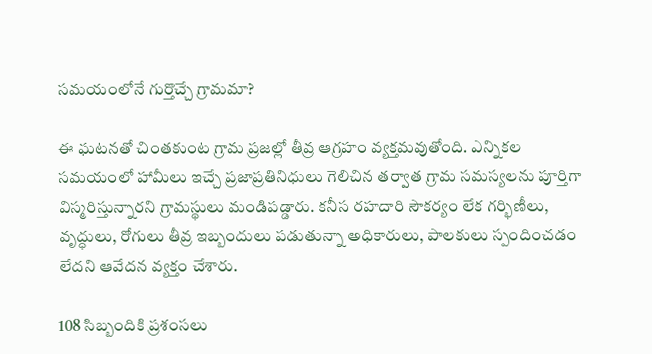సమయంలోనే గుర్తొచ్చే గ్రామమా?

ఈ ఘటనతో చింతకుంట గ్రామ ప్రజల్లో తీవ్ర ఆగ్రహం వ్యక్తమవుతోంది. ఎన్నికల సమయంలో హామీలు ఇచ్చే ప్రజాప్రతినిధులు గెలిచిన తర్వాత గ్రామ సమస్యలను పూర్తిగా విస్మరిస్తున్నారని గ్రామస్థులు మండిపడ్డారు. కనీస రహదారి సౌకర్యం లేక గర్భిణీలు, వృద్ధులు, రోగులు తీవ్ర ఇబ్బందులు పడుతున్నా అధికారులు, పాలకులు స్పందించడం లేదని ఆవేదన వ్యక్తం చేశారు.

108 సిబ్బందికి ప్రశంసలు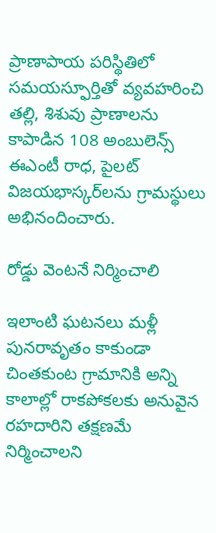ప్రాణాపాయ పరిస్థితిలో సమయస్ఫూర్తితో వ్యవహరించి తల్లి, శిశువు ప్రాణాలను కాపాడిన 108 అంబులెన్స్ ఈఎంటీ రాధ, పైలట్ విజయభాస్కర్‌లను గ్రామస్థులు అభినందించారు.

రోడ్డు వెంటనే నిర్మించాలి

ఇలాంటి ఘటనలు మళ్లీ పునరావృతం కాకుండా చింతకుంట గ్రామానికి అన్ని కాలాల్లో రాకపోకలకు అనువైన రహదారిని తక్షణమే నిర్మించాలని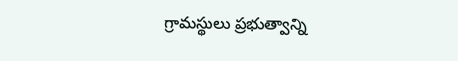గ్రామస్థులు ప్రభుత్వాన్ని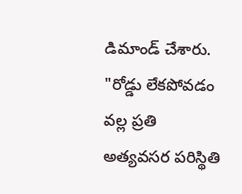డిమాండ్ చేశారు. "రోడ్డు లేకపోవడం వల్ల ప్రతి అత్యవసర పరిస్థితి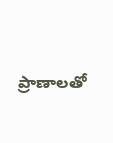ప్రాణాలతో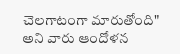చెలగాటంగా మారుతోంది" అని వారు ఆందోళన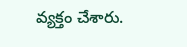వ్యక్తం చేశారు.